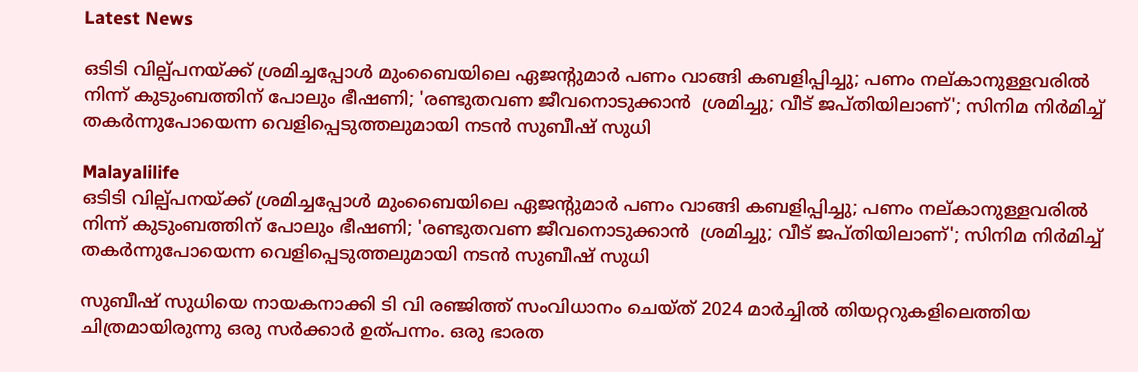Latest News

ഒടിടി വില്പ്പനയ്ക്ക് ശ്രമിച്ചപ്പോള്‍ മുംബൈയിലെ ഏജന്റുമാര്‍ പണം വാങ്ങി കബളിപ്പിച്ചു; പണം നല്കാനുള്ളവരില്‍ നിന്ന് കുടുംബത്തിന് പോലും ഭീഷണി; 'രണ്ടുതവണ ജീവനൊടുക്കാന്‍  ശ്രമിച്ചു; വീട് ജപ്തിയിലാണ്'; സിനിമ നിര്‍മിച്ച് തകര്‍ന്നുപോയെന്ന വെളിപ്പെടുത്തലുമായി നടന്‍ സുബീഷ് സുധി

Malayalilife
ഒടിടി വില്പ്പനയ്ക്ക് ശ്രമിച്ചപ്പോള്‍ മുംബൈയിലെ ഏജന്റുമാര്‍ പണം വാങ്ങി കബളിപ്പിച്ചു; പണം നല്കാനുള്ളവരില്‍ നിന്ന് കുടുംബത്തിന് പോലും ഭീഷണി; 'രണ്ടുതവണ ജീവനൊടുക്കാന്‍  ശ്രമിച്ചു; വീട് ജപ്തിയിലാണ്'; സിനിമ നിര്‍മിച്ച് തകര്‍ന്നുപോയെന്ന വെളിപ്പെടുത്തലുമായി നടന്‍ സുബീഷ് സുധി

സുബീഷ് സുധിയെ നായകനാക്കി ടി വി രഞ്ജിത്ത് സംവിധാനം ചെയ്ത് 2024 മാര്‍ച്ചില്‍ തിയറ്ററുകളിലെത്തിയ ചിത്രമായിരുന്നു ഒരു സര്‍ക്കാര്‍ ഉത്പന്നം. ഒരു ഭാരത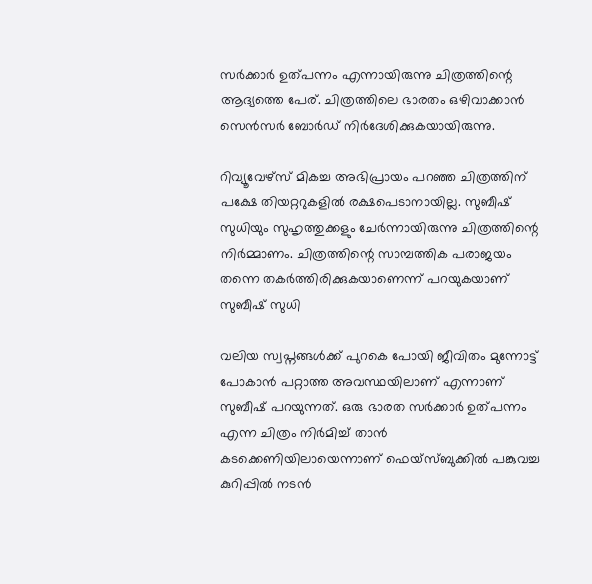സര്‍ക്കാര്‍ ഉത്പന്നം എന്നായിരുന്നു ചിത്രത്തിന്റെ ആദ്യത്തെ പേര്. ചിത്രത്തിലെ ഭാരതം ഒഴിവാക്കാന്‍ സെന്‍സര്‍ ബോര്‍ഡ് നിര്‍ദേശിക്കുകയായിരുന്നു.

റിവ്യൂവേഴ്‌സ് മികച്ച അഭിപ്രായം പറഞ്ഞ ചിത്രത്തിന് പക്ഷേ തിയറ്ററുകളില്‍ രക്ഷപെടാനായില്ല. സുബീഷ് സുധിയും സുഹൃത്തുക്കളും ചേര്‍ന്നായിരുന്നു ചിത്രത്തിന്റെ നിര്‍മ്മാണം. ചിത്രത്തിന്റെ സാമ്പത്തിക പരാജയം തന്നെ തകര്‍ത്തിരിക്കുകയാണെന്ന് പറയുകയാണ് സുബീഷ് സുധി

വലിയ സ്വപ്നങ്ങള്‍ക്ക് പുറകെ പോയി ജീവിതം മുന്നോട്ട് പോകാന്‍ പറ്റാത്ത അവസ്ഥയിലാണ് എന്നാണ് സുബീഷ് പറയുന്നത്. ഒരു ഭാരത സര്‍ക്കാര്‍ ഉത്പന്നം എന്ന ചിത്രം നിര്‍മിച്ച് താന്‍ കടക്കെണിയിലായെന്നാണ് ഫെയ്‌സ്ബുക്കില്‍ പങ്കുവച്ച കുറിപ്പില്‍ നടന്‍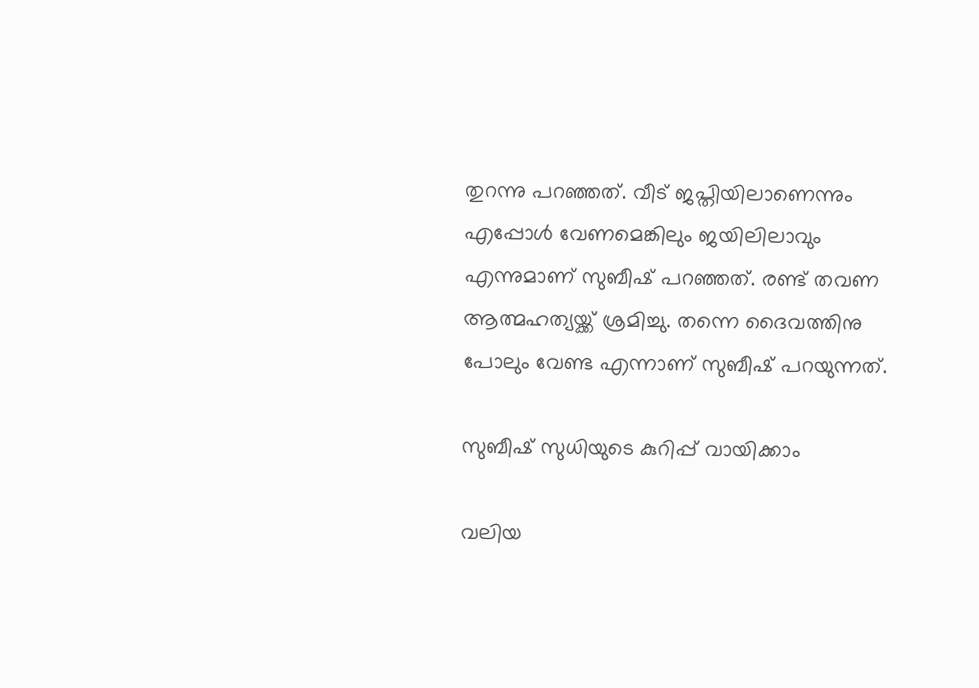തുറന്നു പറഞ്ഞത്. വീട് ജപ്തിയിലാണെന്നും എപ്പോള്‍ വേണമെങ്കിലും ജയിലിലാവും എന്നുമാണ് സുബീഷ് പറഞ്ഞത്. രണ്ട് തവണ ആത്മഹത്യയ്ക്ക് ശ്രമിച്ചു. തന്നെ ദൈവത്തിനു പോലും വേണ്ട എന്നാണ് സുബീഷ് പറയുന്നത്.

സുബീഷ് സുധിയുടെ കുറിപ്പ് വായിക്കാം

വലിയ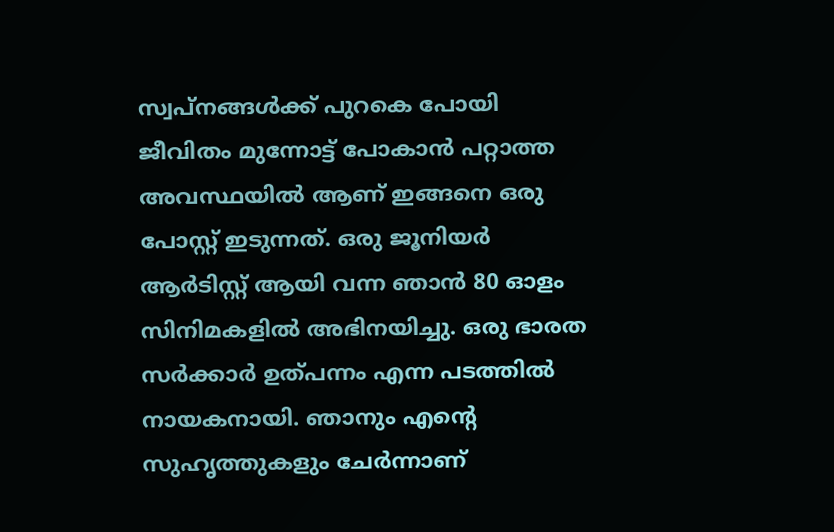സ്വപ്നങ്ങള്‍ക്ക് പുറകെ പോയി ജീവിതം മുന്നോട്ട് പോകാന്‍ പറ്റാത്ത അവസ്ഥയില്‍ ആണ് ഇങ്ങനെ ഒരു പോസ്റ്റ് ഇടുന്നത്. ഒരു ജൂനിയര്‍ ആര്‍ടിസ്റ്റ് ആയി വന്ന ഞാന്‍ 80 ഓളം സിനിമകളില്‍ അഭിനയിച്ചു. ഒരു ഭാരത സര്‍ക്കാര്‍ ഉത്പന്നം എന്ന പടത്തില്‍ നായകനായി. ഞാനും എന്റെ സുഹൃത്തുകളും ചേര്‍ന്നാണ്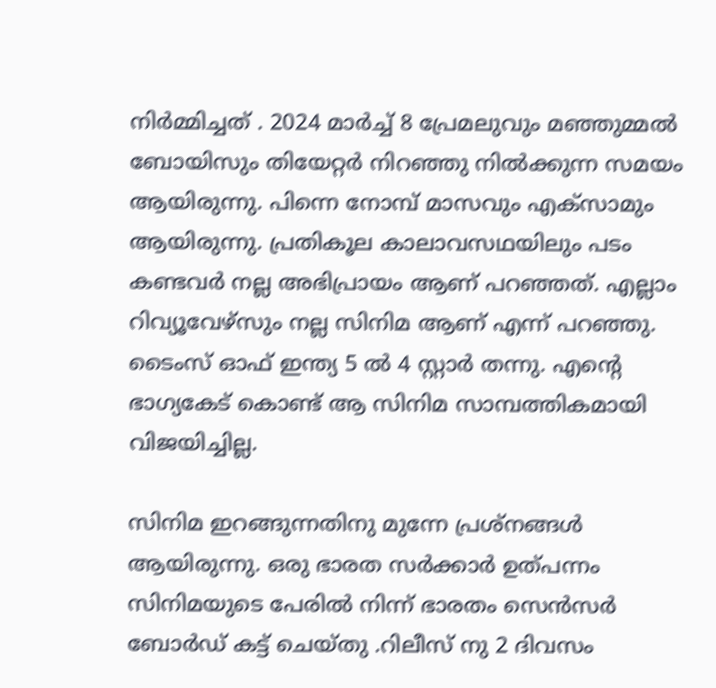നിര്‍മ്മിച്ചത് . 2024 മാര്‍ച്ച് 8 പ്രേമലുവും മഞ്ഞുമ്മല്‍ ബോയിസും തിയേറ്റര്‍ നിറഞ്ഞു നില്‍ക്കുന്ന സമയം ആയിരുന്നു. പിന്നെ നോമ്പ് മാസവും എക്‌സാമും ആയിരുന്നു. പ്രതികൂല കാലാവസഥയിലും പടം കണ്ടവര്‍ നല്ല അഭിപ്രായം ആണ് പറഞ്ഞത്. എല്ലാം റിവ്യൂവേഴ്‌സും നല്ല സിനിമ ആണ് എന്ന് പറഞ്ഞു. ടൈംസ് ഓഫ് ഇന്ത്യ 5 ല്‍ 4 സ്റ്റാര്‍ തന്നു. എന്റെ ഭാഗ്യകേട് കൊണ്ട് ആ സിനിമ സാമ്പത്തികമായി വിജയിച്ചില്ല.

സിനിമ ഇറങ്ങുന്നതിനു മുന്നേ പ്രശ്‌നങ്ങള്‍ ആയിരുന്നു. ഒരു ഭാരത സര്‍ക്കാര്‍ ഉത്പന്നം സിനിമയുടെ പേരില്‍ നിന്ന് ഭാരതം സെന്‍സര്‍ ബോര്‍ഡ് കട്ട് ചെയ്തു .റിലീസ് നു 2 ദിവസം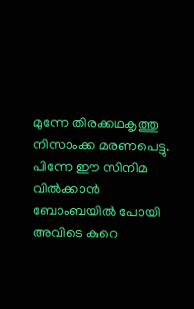മുന്നേ തിരക്കഥകൃത്തു നിസാംക്ക മരണപെട്ടു. പിന്നേ ഈ സിനിമ വില്‍ക്കാന്‍ ബോംബയില്‍ പോയി അവിടെ കുറെ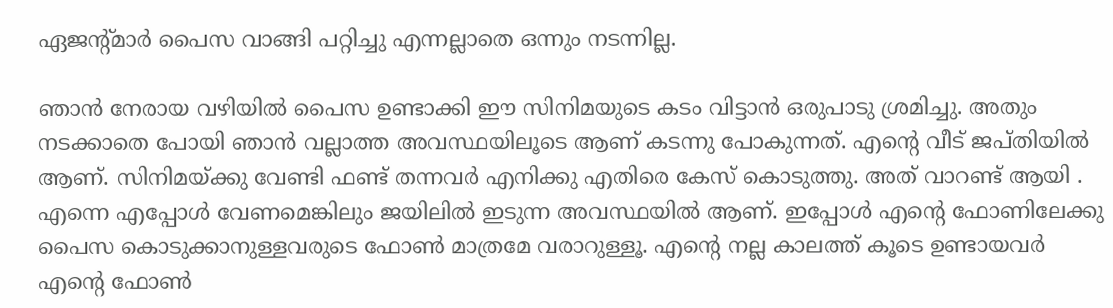ഏജന്റ്മാര്‍ പൈസ വാങ്ങി പറ്റിച്ചു എന്നല്ലാതെ ഒന്നും നടന്നില്ല.

ഞാന്‍ നേരായ വഴിയില്‍ പൈസ ഉണ്ടാക്കി ഈ സിനിമയുടെ കടം വിട്ടാന്‍ ഒരുപാടു ശ്രമിച്ചു. അതും നടക്കാതെ പോയി ഞാന്‍ വല്ലാത്ത അവസ്ഥയിലൂടെ ആണ് കടന്നു പോകുന്നത്. എന്റെ വീട് ജപ്തിയില്‍ ആണ്. സിനിമയ്ക്കു വേണ്ടി ഫണ്ട് തന്നവര്‍ എനിക്കു എതിരെ കേസ് കൊടുത്തു. അത് വാറണ്ട് ആയി . എന്നെ എപ്പോള്‍ വേണമെങ്കിലും ജയിലില്‍ ഇടുന്ന അവസ്ഥയില്‍ ആണ്. ഇപ്പോള്‍ എന്റെ ഫോണിലേക്കു പൈസ കൊടുക്കാനുള്ളവരുടെ ഫോണ്‍ മാത്രമേ വരാറുള്ളൂ. എന്റെ നല്ല കാലത്ത് കൂടെ ഉണ്ടായവര്‍ എന്റെ ഫോണ്‍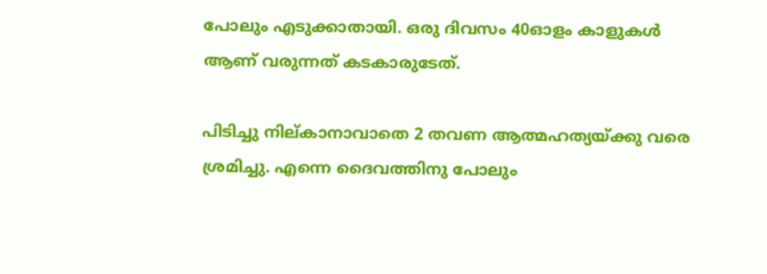പോലും എടുക്കാതായി. ഒരു ദിവസം 40ഓളം കാളുകള്‍ ആണ് വരുന്നത് കടകാരുടേത്.

പിടിച്ചു നില്കാനാവാതെ 2 തവണ ആത്മഹത്യയ്ക്കു വരെ ശ്രമിച്ചു. എന്നെ ദൈവത്തിനു പോലും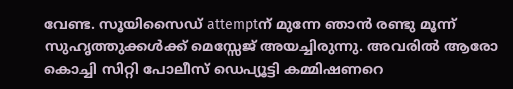വേണ്ട. സൂയിസൈഡ് attemptന് മുന്നേ ഞാന്‍ രണ്ടു മൂന്ന് സുഹൃത്തുക്കള്‍ക്ക് മെസ്സേജ് അയച്ചിരുന്നു. അവരില്‍ ആരോ കൊച്ചി സിറ്റി പോലീസ് ഡെപ്യൂട്ടി കമ്മിഷണറെ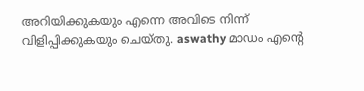അറിയിക്കുകയും എന്നെ അവിടെ നിന്ന് വിളിപ്പിക്കുകയും ചെയ്തു. aswathy മാഡം എന്റെ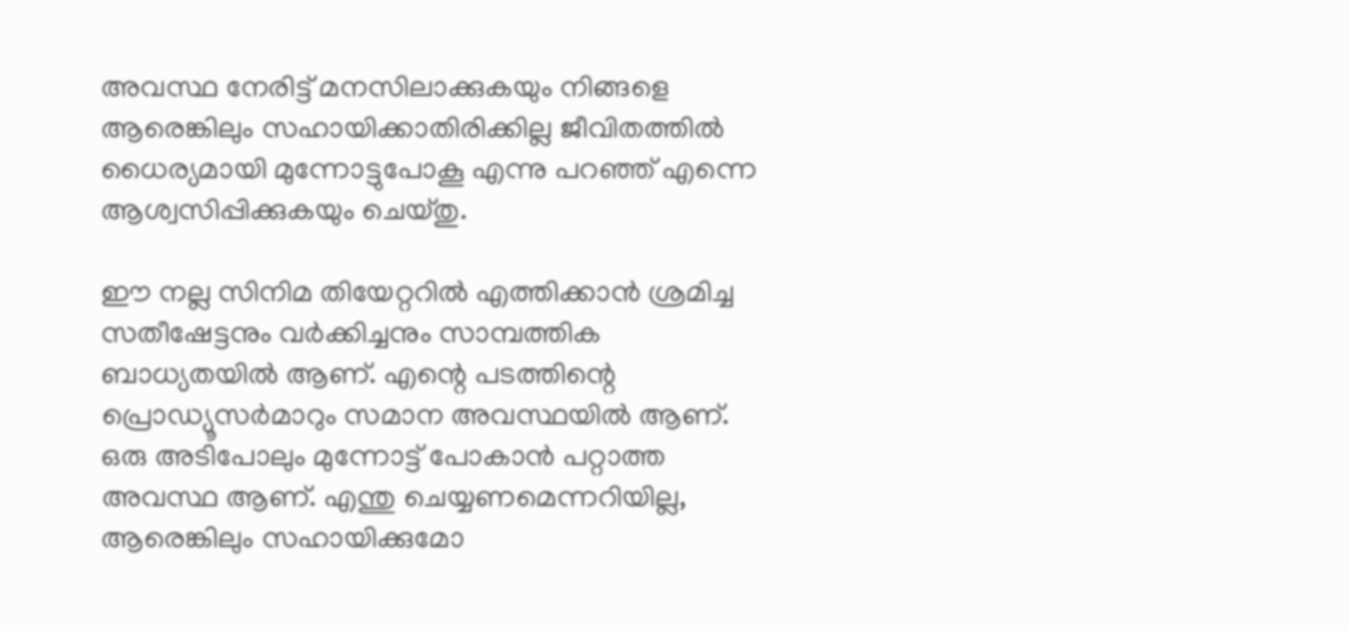അവസ്ഥ നേരിട്ട് മനസിലാക്കുകയും നിങ്ങളെ ആരെങ്കിലും സഹായിക്കാതിരിക്കില്ല ജീവിതത്തില്‍ ധൈര്യമായി മുന്നോട്ടുപോകൂ എന്നു പറഞ്ഞ് എന്നെ ആശ്വസിപ്പിക്കുകയും ചെയ്തു.

ഈ നല്ല സിനിമ തിയേറ്ററില്‍ എത്തിക്കാന്‍ ശ്രമിച്ച സതീഷേട്ടനും വര്‍ക്കിച്ചനും സാമ്പത്തിക ബാധ്യതയില്‍ ആണ്. എന്റെ പടത്തിന്റെ പ്രൊഡ്യൂസര്‍മാറും സമാന അവസ്ഥയില്‍ ആണ്. ഒരു അടിപോലും മുന്നോട്ട് പോകാന്‍ പറ്റാത്ത അവസ്ഥ ആണ്. എന്തു ചെയ്യണമെന്നറിയില്ല, ആരെങ്കിലും സഹായിക്കുമോ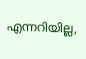എന്നറിയില്ല,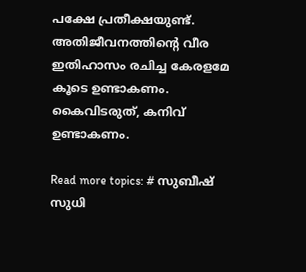പക്ഷേ പ്രതീക്ഷയുണ്ട്. അതിജീവനത്തിന്റെ വീര ഇതിഹാസം രചിച്ച കേരളമേ കൂടെ ഉണ്ടാകണം. കൈവിടരുത്, കനിവ് ഉണ്ടാകണം.

Read more topics: # സുബീഷ് സുധി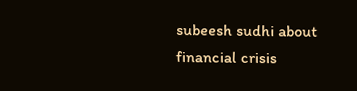subeesh sudhi about financial crisis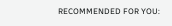RECOMMENDED FOR YOU: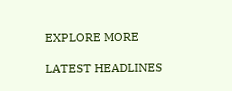EXPLORE MORE

LATEST HEADLINES